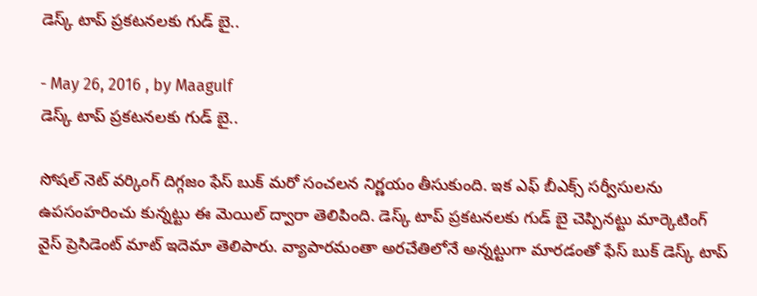డెస్క్ టాప్ ప్రకటనలకు గుడ్ బై..

- May 26, 2016 , by Maagulf
డెస్క్ టాప్ ప్రకటనలకు గుడ్ బై..

సోషల్ నెట్ వర్కింగ్ దిగ్గజం ఫేస్ బుక్ మరో సంచలన నిర్ణయం తీసుకుంది. ఇక ఎఫ్ బీఎక్స్ సర్వీసులను ఉపసంహరించు కున్నట్టు ఈ మెయిల్ ద్వారా తెలిపింది. డెస్క్ టాప్ ప్రకటనలకు గుడ్ బై చెప్పినట్టు మార్కెటింగ్ వైస్ ప్రెసిడెంట్ మాట్ ఇదెమా తెలిపారు. వ్యాపారమంతా అరచేతిలోనే అన్నట్టుగా మారడంతో ఫేస్ బుక్ డెస్క్ టాప్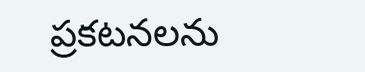ప్రకటనలను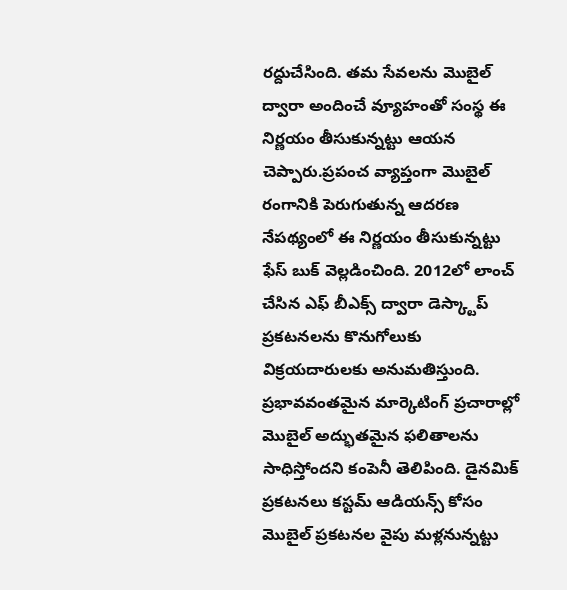రద్దుచేసింది. తమ సేవలను మొబైల్ ద్వారా అందించే వ్యూహంతో సంస్థ ఈ నిర్ణయం తీసుకున్నట్టు ఆయన చెప్పారు.ప్రపంచ వ్యాప్తంగా మొబైల్ రంగానికి పెరుగుతున్న ఆదరణ నేపథ్యంలో ఈ నిర్ణయం తీసుకున్నట్టు ఫేస్ బుక్ వెల్లడించింది. 2012లో లాంచ్ చేసిన ఎఫ్ బీఎక్స్ ద్వారా డెస్క్టాప్ ప్రకటనలను కొనుగోలుకు విక్రయదారులకు అనుమతిస్తుంది. ప్రభావవంతమైన మార్కెటింగ్ ప్రచారాల్లో మొబైల్ అద్భుతమైన ఫలితాలను సాధిస్తోందని కంపెనీ తెలిపింది. డైనమిక్ ప్రకటనలు కస్టమ్ ఆడియన్స్ కోసం మొబైల్ ప్రకటనల వైపు మళ్లనున్నట్టు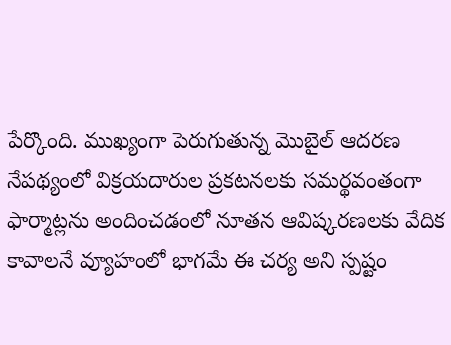పేర్కొంది. ముఖ్యంగా పెరుగుతున్న మొబైల్ ఆదరణ నేపథ్యంలో విక్రయదారుల ప్రకటనలకు సమర్థవంతంగా ఫార్మాట్లను అందించడంలో నూతన ఆవిష్కరణలకు వేదిక కావాలనే వ్యూహంలో భాగమే ఈ చర్య అని స్పష్టం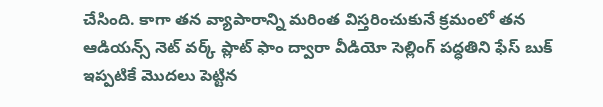చేసింది. కాగా తన వ్యాపారాన్ని మరింత విస్తరించుకునే క్రమంలో తన ఆడియన్స్ నెట్ వర్క్ ప్లాట్ ఫాం ద్వారా వీడియో సెల్లింగ్ పద్ధతిని ఫేస్ బుక్ ఇప్పటికే మొదలు పెట్టిన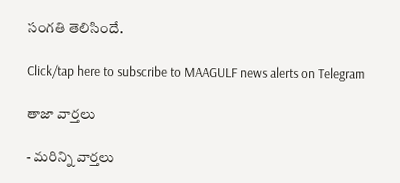సంగతి తెలిసిందే.

Click/tap here to subscribe to MAAGULF news alerts on Telegram

తాజా వార్తలు

- మరిన్ని వార్తలు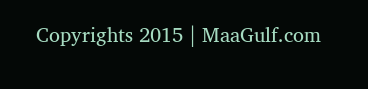Copyrights 2015 | MaaGulf.com